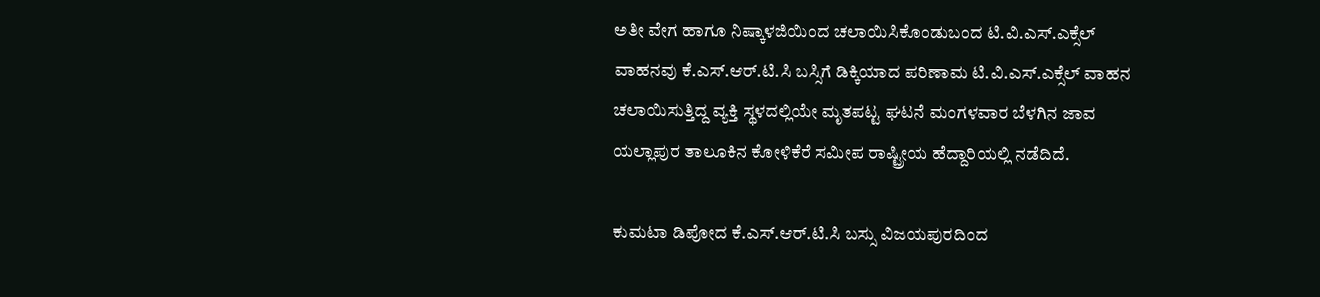ಅತೀ ವೇಗ ಹಾಗೂ ನಿಷ್ಕಾಳಜಿಯಿಂದ ಚಲಾಯಿಸಿಕೊಂಡುಬಂದ ಟಿ.ವಿ.ಎಸ್.ಎಕ್ಸೆಲ್ ವಾಹನವು ಕೆ.ಎಸ್.ಆರ್.ಟಿ.ಸಿ ಬಸ್ಸಿಗೆ ಡಿಕ್ಕಿಯಾದ ಪರಿಣಾಮ ಟಿ.ವಿ.ಎಸ್.ಎಕ್ಸೆಲ್ ವಾಹನ ಚಲಾಯಿಸುತ್ತಿದ್ದ ವ್ಯಕ್ತಿ ಸ್ಥಳದಲ್ಲಿಯೇ ಮೃತಪಟ್ಟ ಘಟನೆ ಮಂಗಳವಾರ ಬೆಳಗಿನ ಜಾವ ಯಲ್ಲಾಪುರ ತಾಲೂಕಿನ ಕೋಳಿಕೆರೆ ಸಮೀಪ ರಾಷ್ಟ್ರೀಯ ಹೆದ್ದಾರಿಯಲ್ಲಿ ನಡೆದಿದೆ.

ಕುಮಟಾ ಡಿಪೋದ ಕೆ.ಎಸ್.ಆರ್.ಟಿ.ಸಿ ಬಸ್ಸು ವಿಜಯಪುರದಿಂದ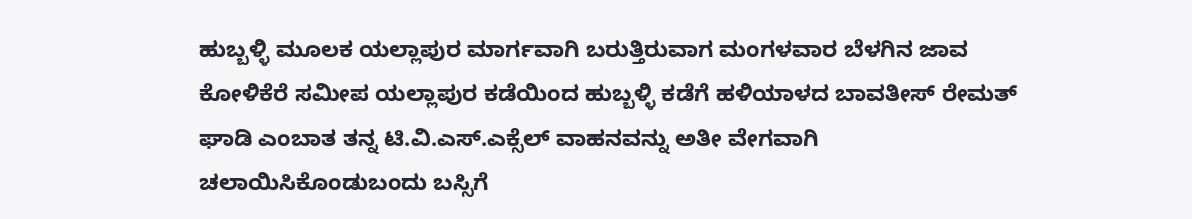ಹುಬ್ಬಳ್ಳಿ ಮೂಲಕ ಯಲ್ಲಾಪುರ ಮಾರ್ಗವಾಗಿ ಬರುತ್ತಿರುವಾಗ ಮಂಗಳವಾರ ಬೆಳಗಿನ ಜಾವ ಕೋಳಿಕೆರೆ ಸಮೀಪ ಯಲ್ಲಾಪುರ ಕಡೆಯಿಂದ ಹುಬ್ಬಳ್ಳಿ ಕಡೆಗೆ ಹಳಿಯಾಳದ ಬಾವತೀಸ್ ರೇಮತ್ ಘಾಡಿ ಎಂಬಾತ ತನ್ನ ಟಿ.ವಿ.ಎಸ್.ಎಕ್ಸೆಲ್ ವಾಹನವನ್ನು ಅತೀ ವೇಗವಾಗಿ ಚಲಾಯಿಸಿಕೊಂಡುಬಂದು ಬಸ್ಸಿಗೆ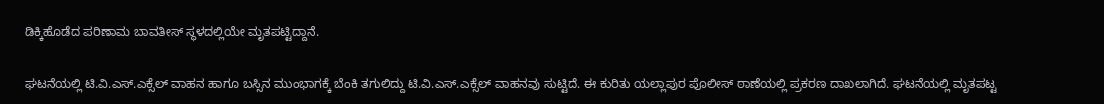ಡಿಕ್ಕಿಹೊಡೆದ ಪರಿಣಾಮ ಬಾವತೀಸ್ ಸ್ಥಳದಲ್ಲಿಯೇ ಮೃತಪಟ್ಟಿದ್ದಾನೆ.

ಘಟನೆಯಲ್ಲಿ ಟಿ.ವಿ.ಎಸ್.ಎಕ್ಸೆಲ್ ವಾಹನ ಹಾಗೂ ಬಸ್ಸಿನ ಮುಂಭಾಗಕ್ಕೆ ಬೆಂಕಿ ತಗುಲಿದ್ದು ಟಿ.ವಿ.ಎಸ್.ಎಕ್ಸೆಲ್ ವಾಹನವು ಸುಟ್ಟಿದೆ. ಈ ಕುರಿತು ಯಲ್ಲಾಪುರ ಪೊಲೀಸ್ ಠಾಣೆಯಲ್ಲಿ ಪ್ರಕರಣ ದಾಖಲಾಗಿದೆ. ಘಟನೆಯಲ್ಲಿ ಮೃತಪಟ್ಟ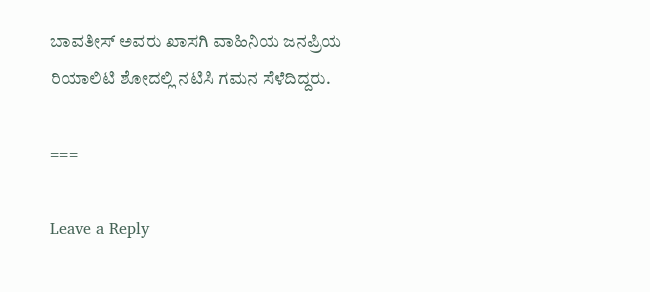ಬಾವತೀಸ್ ಅವರು ಖಾಸಗಿ ವಾಹಿನಿಯ ಜನಪ್ರಿಯ ರಿಯಾಲಿಟಿ ಶೋದಲ್ಲಿ ನಟಿಸಿ ಗಮನ ಸೆಳೆದಿದ್ದರು.

===

Leave a Reply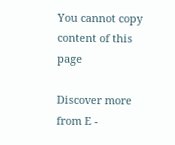You cannot copy content of this page

Discover more from E -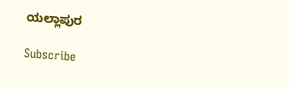ಯಲ್ಲಾಪುರ

Subscribe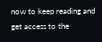now to keep reading and get access to the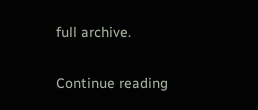full archive.

Continue reading